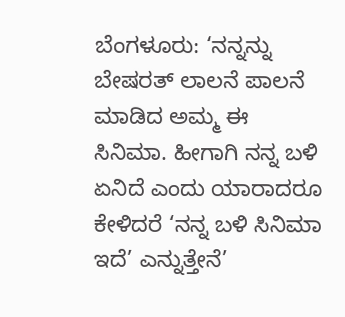ಬೆಂಗಳೂರು: ‘ನನ್ನನ್ನು ಬೇಷರತ್ ಲಾಲನೆ ಪಾಲನೆ ಮಾಡಿದ ಅಮ್ಮ ಈ ಸಿನಿಮಾ. ಹೀಗಾಗಿ ನನ್ನ ಬಳಿ ಏನಿದೆ ಎಂದು ಯಾರಾದರೂ ಕೇಳಿದರೆ ‘ನನ್ನ ಬಳಿ ಸಿನಿಮಾ ಇದೆ’ ಎನ್ನುತ್ತೇನೆ’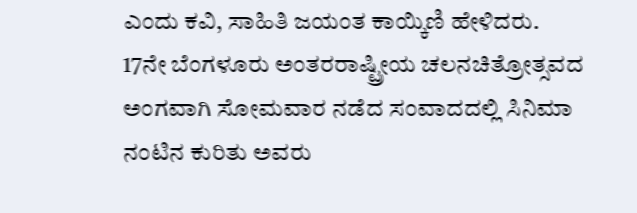ಎಂದು ಕವಿ, ಸಾಹಿತಿ ಜಯಂತ ಕಾಯ್ಕಿಣಿ ಹೇಳಿದರು.
17ನೇ ಬೆಂಗಳೂರು ಅಂತರರಾಷ್ಟ್ರೀಯ ಚಲನಚಿತ್ರೋತ್ಸವದ ಅಂಗವಾಗಿ ಸೋಮವಾರ ನಡೆದ ಸಂವಾದದಲ್ಲಿ ಸಿನಿಮಾ ನಂಟಿನ ಕುರಿತು ಅವರು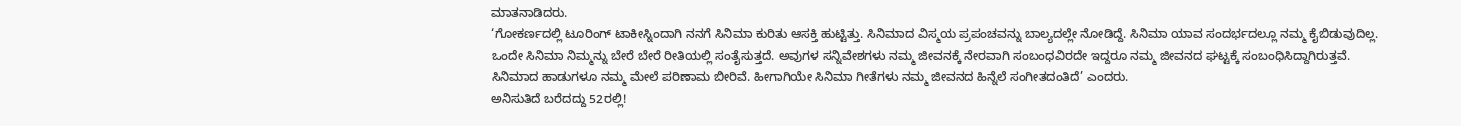ಮಾತನಾಡಿದರು.
‘ಗೋಕರ್ಣದಲ್ಲಿ ಟೂರಿಂಗ್ ಟಾಕೀಸ್ನಿಂದಾಗಿ ನನಗೆ ಸಿನಿಮಾ ಕುರಿತು ಆಸಕ್ತಿ ಹುಟ್ಟಿತ್ತು. ಸಿನಿಮಾದ ವಿಸ್ಮಯ ಪ್ರಪಂಚವನ್ನು ಬಾಲ್ಯದಲ್ಲೇ ನೋಡಿದ್ದೆ. ಸಿನಿಮಾ ಯಾವ ಸಂದರ್ಭದಲ್ಲೂ ನಮ್ಮ ಕೈಬಿಡುವುದಿಲ್ಲ. ಒಂದೇ ಸಿನಿಮಾ ನಿಮ್ಮನ್ನು ಬೇರೆ ಬೇರೆ ರೀತಿಯಲ್ಲಿ ಸಂತೈಸುತ್ತದೆ. ಅವುಗಳ ಸನ್ನಿವೇಶಗಳು ನಮ್ಮ ಜೀವನಕ್ಕೆ ನೇರವಾಗಿ ಸಂಬಂಧವಿರದೇ ಇದ್ದರೂ ನಮ್ಮ ಜೀವನದ ಘಟ್ಟಕ್ಕೆ ಸಂಬಂಧಿಸಿದ್ದಾಗಿರುತ್ತವೆ. ಸಿನಿಮಾದ ಹಾಡುಗಳೂ ನಮ್ಮ ಮೇಲೆ ಪರಿಣಾಮ ಬೀರಿವೆ. ಹೀಗಾಗಿಯೇ ಸಿನಿಮಾ ಗೀತೆಗಳು ನಮ್ಮ ಜೀವನದ ಹಿನ್ನೆಲೆ ಸಂಗೀತದಂತಿದೆ’ ಎಂದರು.
ಅನಿಸುತಿದೆ ಬರೆದದ್ದು 52ರಲ್ಲಿ!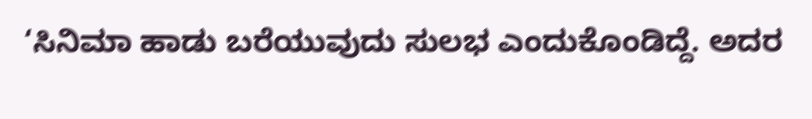‘ಸಿನಿಮಾ ಹಾಡು ಬರೆಯುವುದು ಸುಲಭ ಎಂದುಕೊಂಡಿದ್ದೆ. ಅದರ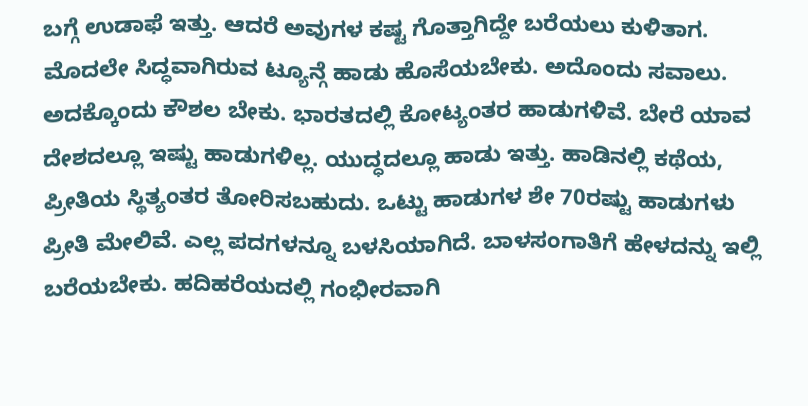ಬಗ್ಗೆ ಉಡಾಫೆ ಇತ್ತು. ಆದರೆ ಅವುಗಳ ಕಷ್ಟ ಗೊತ್ತಾಗಿದ್ದೇ ಬರೆಯಲು ಕುಳಿತಾಗ. ಮೊದಲೇ ಸಿದ್ಧವಾಗಿರುವ ಟ್ಯೂನ್ಗೆ ಹಾಡು ಹೊಸೆಯಬೇಕು. ಅದೊಂದು ಸವಾಲು. ಅದಕ್ಕೊಂದು ಕೌಶಲ ಬೇಕು. ಭಾರತದಲ್ಲಿ ಕೋಟ್ಯಂತರ ಹಾಡುಗಳಿವೆ. ಬೇರೆ ಯಾವ ದೇಶದಲ್ಲೂ ಇಷ್ಟು ಹಾಡುಗಳಿಲ್ಲ. ಯುದ್ಧದಲ್ಲೂ ಹಾಡು ಇತ್ತು. ಹಾಡಿನಲ್ಲಿ ಕಥೆಯ, ಪ್ರೀತಿಯ ಸ್ಥಿತ್ಯಂತರ ತೋರಿಸಬಹುದು. ಒಟ್ಟು ಹಾಡುಗಳ ಶೇ 70ರಷ್ಟು ಹಾಡುಗಳು ಪ್ರೀತಿ ಮೇಲಿವೆ. ಎಲ್ಲ ಪದಗಳನ್ನೂ ಬಳಸಿಯಾಗಿದೆ. ಬಾಳಸಂಗಾತಿಗೆ ಹೇಳದನ್ನು ಇಲ್ಲಿ ಬರೆಯಬೇಕು. ಹದಿಹರೆಯದಲ್ಲಿ ಗಂಭೀರವಾಗಿ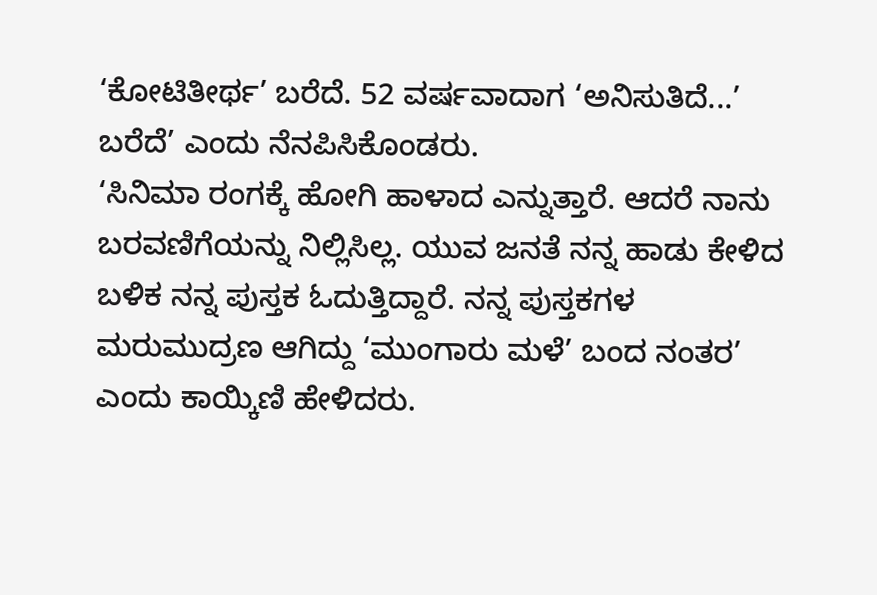‘ಕೋಟಿತೀರ್ಥ’ ಬರೆದೆ. 52 ವರ್ಷವಾದಾಗ ‘ಅನಿಸುತಿದೆ...’ ಬರೆದೆ’ ಎಂದು ನೆನಪಿಸಿಕೊಂಡರು.
‘ಸಿನಿಮಾ ರಂಗಕ್ಕೆ ಹೋಗಿ ಹಾಳಾದ ಎನ್ನುತ್ತಾರೆ. ಆದರೆ ನಾನು ಬರವಣಿಗೆಯನ್ನು ನಿಲ್ಲಿಸಿಲ್ಲ. ಯುವ ಜನತೆ ನನ್ನ ಹಾಡು ಕೇಳಿದ ಬಳಿಕ ನನ್ನ ಪುಸ್ತಕ ಓದುತ್ತಿದ್ದಾರೆ. ನನ್ನ ಪುಸ್ತಕಗಳ ಮರುಮುದ್ರಣ ಆಗಿದ್ದು ‘ಮುಂಗಾರು ಮಳೆ’ ಬಂದ ನಂತರ’ ಎಂದು ಕಾಯ್ಕಿಣಿ ಹೇಳಿದರು.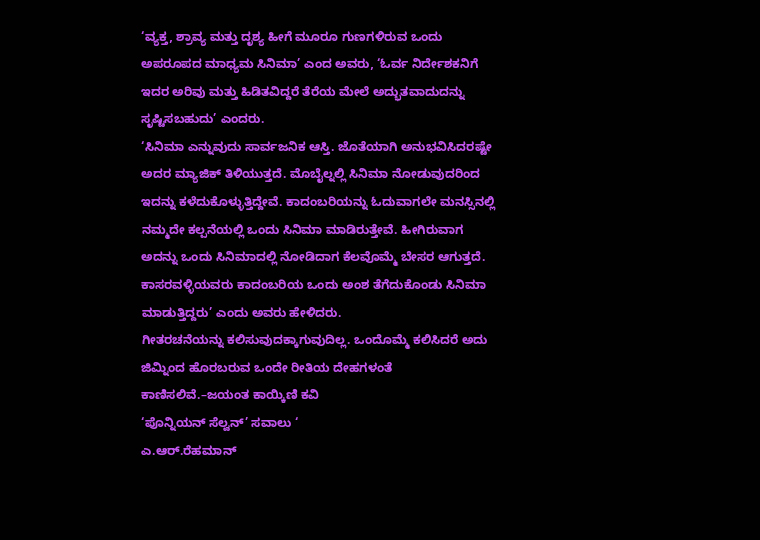‘ವ್ಯಕ್ತ, ಶ್ರಾವ್ಯ ಮತ್ತು ದೃಶ್ಯ ಹೀಗೆ ಮೂರೂ ಗುಣಗಳಿರುವ ಒಂದು ಅಪರೂಪದ ಮಾಧ್ಯಮ ಸಿನಿಮಾ’ ಎಂದ ಅವರು, ‘ಓರ್ವ ನಿರ್ದೇಶಕನಿಗೆ ಇದರ ಅರಿವು ಮತ್ತು ಹಿಡಿತವಿದ್ದರೆ ತೆರೆಯ ಮೇಲೆ ಅದ್ಭುತವಾದುದನ್ನು ಸೃಷ್ಟಿಸಬಹುದು’ ಎಂದರು.
‘ಸಿನಿಮಾ ಎನ್ನುವುದು ಸಾರ್ವಜನಿಕ ಆಸ್ತಿ. ಜೊತೆಯಾಗಿ ಅನುಭವಿಸಿದರಷ್ಟೇ ಅದರ ಮ್ಯಾಜಿಕ್ ತಿಳಿಯುತ್ತದೆ. ಮೊಬೈಲ್ನಲ್ಲಿ ಸಿನಿಮಾ ನೋಡುವುದರಿಂದ ಇದನ್ನು ಕಳೆದುಕೊಳ್ಳುತ್ತಿದ್ದೇವೆ. ಕಾದಂಬರಿಯನ್ನು ಓದುವಾಗಲೇ ಮನಸ್ಸಿನಲ್ಲಿ ನಮ್ಮದೇ ಕಲ್ಪನೆಯಲ್ಲಿ ಒಂದು ಸಿನಿಮಾ ಮಾಡಿರುತ್ತೇವೆ. ಹೀಗಿರುವಾಗ ಅದನ್ನು ಒಂದು ಸಿನಿಮಾದಲ್ಲಿ ನೋಡಿದಾಗ ಕೆಲವೊಮ್ಮೆ ಬೇಸರ ಆಗುತ್ತದೆ. ಕಾಸರವಳ್ಳಿಯವರು ಕಾದಂಬರಿಯ ಒಂದು ಅಂಶ ತೆಗೆದುಕೊಂಡು ಸಿನಿಮಾ ಮಾಡುತ್ತಿದ್ದರು’ ಎಂದು ಅವರು ಹೇಳಿದರು.
ಗೀತರಚನೆಯನ್ನು ಕಲಿಸುವುದಕ್ಕಾಗುವುದಿಲ್ಲ. ಒಂದೊಮ್ಮೆ ಕಲಿಸಿದರೆ ಅದು ಜಿಮ್ನಿಂದ ಹೊರಬರುವ ಒಂದೇ ರೀತಿಯ ದೇಹಗಳಂತೆ ಕಾಣಿಸಲಿವೆ.–ಜಯಂತ ಕಾಯ್ಕಿಣಿ ಕವಿ
‘ಪೊನ್ನಿಯನ್ ಸೆಲ್ವನ್’ ಸವಾಲು ‘
ಎ.ಆರ್.ರೆಹಮಾನ್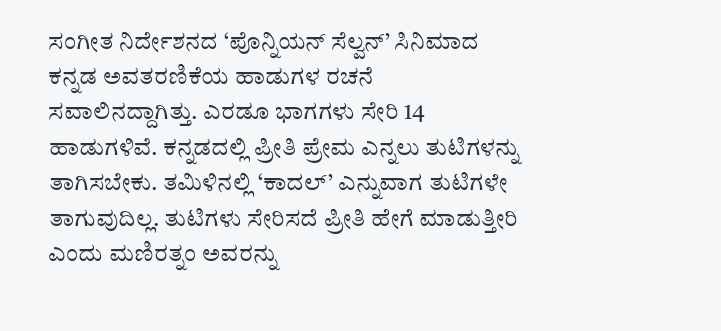ಸಂಗೀತ ನಿರ್ದೇಶನದ ‘ಪೊನ್ನಿಯನ್ ಸೆಲ್ವನ್’ ಸಿನಿಮಾದ ಕನ್ನಡ ಅವತರಣಿಕೆಯ ಹಾಡುಗಳ ರಚನೆ ಸವಾಲಿನದ್ದಾಗಿತ್ತು. ಎರಡೂ ಭಾಗಗಳು ಸೇರಿ 14 ಹಾಡುಗಳಿವೆ. ಕನ್ನಡದಲ್ಲಿ ಪ್ರೀತಿ ಪ್ರೇಮ ಎನ್ನಲು ತುಟಿಗಳನ್ನು ತಾಗಿಸಬೇಕು. ತಮಿಳಿನಲ್ಲಿ ‘ಕಾದಲ್’ ಎನ್ನುವಾಗ ತುಟಿಗಳೇ ತಾಗುವುದಿಲ್ಲ. ತುಟಿಗಳು ಸೇರಿಸದೆ ಪ್ರೀತಿ ಹೇಗೆ ಮಾಡುತ್ತೀರಿ ಎಂದು ಮಣಿರತ್ನಂ ಅವರನ್ನು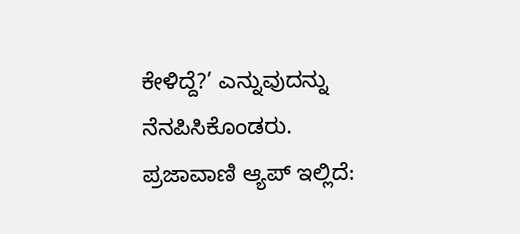ಕೇಳಿದ್ದೆ?’ ಎನ್ನುವುದನ್ನು ನೆನಪಿಸಿಕೊಂಡರು.
ಪ್ರಜಾವಾಣಿ ಆ್ಯಪ್ ಇಲ್ಲಿದೆ: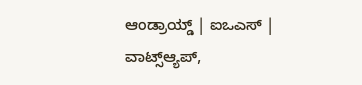ಆಂಡ್ರಾಯ್ಡ್ | ಐಒಎಸ್ | ವಾಟ್ಸ್ಆ್ಯಪ್,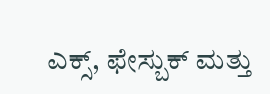ಎಕ್ಸ್, ಫೇಸ್ಬುಕ್ ಮತ್ತು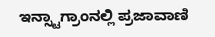ಇನ್ಸ್ಟಾಗ್ರಾಂನಲ್ಲಿ ಪ್ರಜಾವಾಣಿ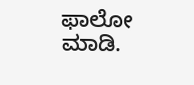ಫಾಲೋ ಮಾಡಿ.